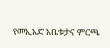የመኢአድ አቤቱታና ምርጫ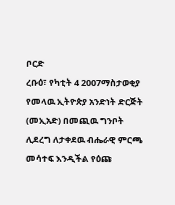ቦርድ
ረቡዕ፣ የካቲት 4 2007ማስታወቂያ
የመላዉ ኢትዮጵያ አንድነት ድርጅት (መኢአድ) በመጪዉ ግንቦት ሊደረግ ለታቀደዉ ብሔራዊ ምርጫ መሳተፍ እንዲችል የዕጩ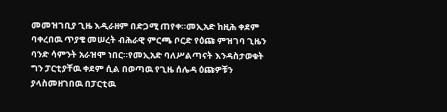መመዝገቢያ ጊዜ እዲራዘም በድጋሚ ጠየቀ።መኢአድ ከዚሕ ቀደም ባቀረበዉ ጥያቄ መሠረት ብሕራዊ ምርጫ ቦርድ የዕጩ ምዝገባ ጊዜን ባንድ ሳምንት አራዝሞ ነበር።የመኢአድ ባለሥልጣናት እንዳስታወቁት ግን ፓርቲያቸዉ ቀደም ሲል በወጣዉ የጊዜ ሰሌዳ ዕጩዎቹን ያላስመዘገበዉ በፓርቲዉ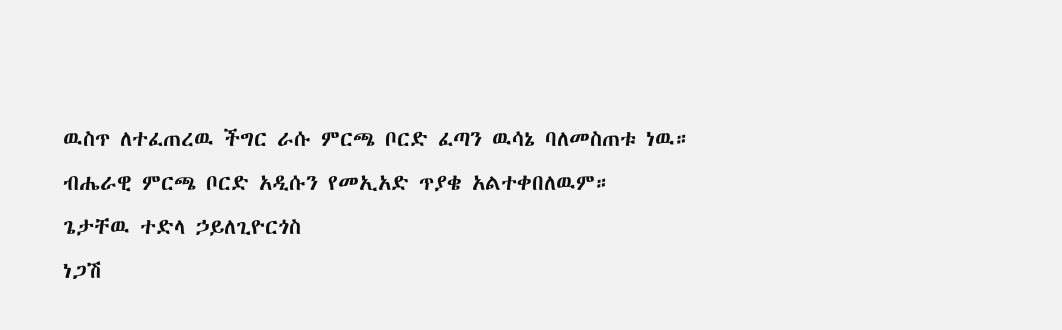ዉስጥ ለተፈጠረዉ ችግር ራሱ ምርጫ ቦርድ ፈጣን ዉሳኔ ባለመስጠቱ ነዉ። ብሔራዊ ምርጫ ቦርድ አዲሱን የመኢአድ ጥያቄ አልተቀበለዉም።
ጌታቸዉ ተድላ ኃይለጊዮርጎስ
ነጋሽ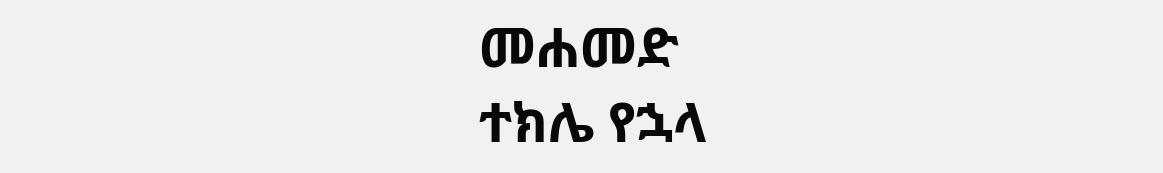መሐመድ
ተክሌ የኋላ